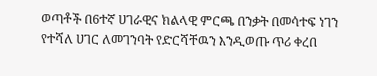ወጣቶች በ6ተኛ ሀገራዊና ክልላዊ ምርጫ በንቃት በመሳተፍ ነገን የተሻለ ሀገር ለመገንባት የድርሻቸዉን እንዲወጡ ጥሪ ቀረበ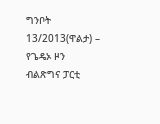ግንቦት 13/2013(ዋልታ) – የጌዴኦ ዞን ብልጽግና ፓርቲ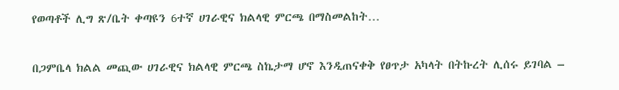የወጣቶች ሊግ ጽ/ቤት ቀጣዩን 6ተኛ ሀገራዊና ክልላዊ ምርጫ በማስመልከት…

በጋምቤላ ክልል መጪው ሀገራዊና ክልላዊ ምርጫ ስኬታማ ሆኖ እንዲጠናቀቅ የፀጥታ አካላት በትኩረት ሊሰሩ ይገባል –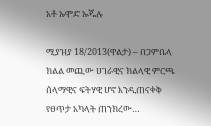አቶ ኡሞድ ኡጁሉ

ሚያዝያ 18/2013(ዋልታ) – በጋምቤላ ክልል መጪው ሀገራዊና ክልላዊ ምርጫ ሰላማዊና ፍትሃዊ ሆኖ እንዲጠናቀቅ የፀጥታ አካላት ጠንክረው…